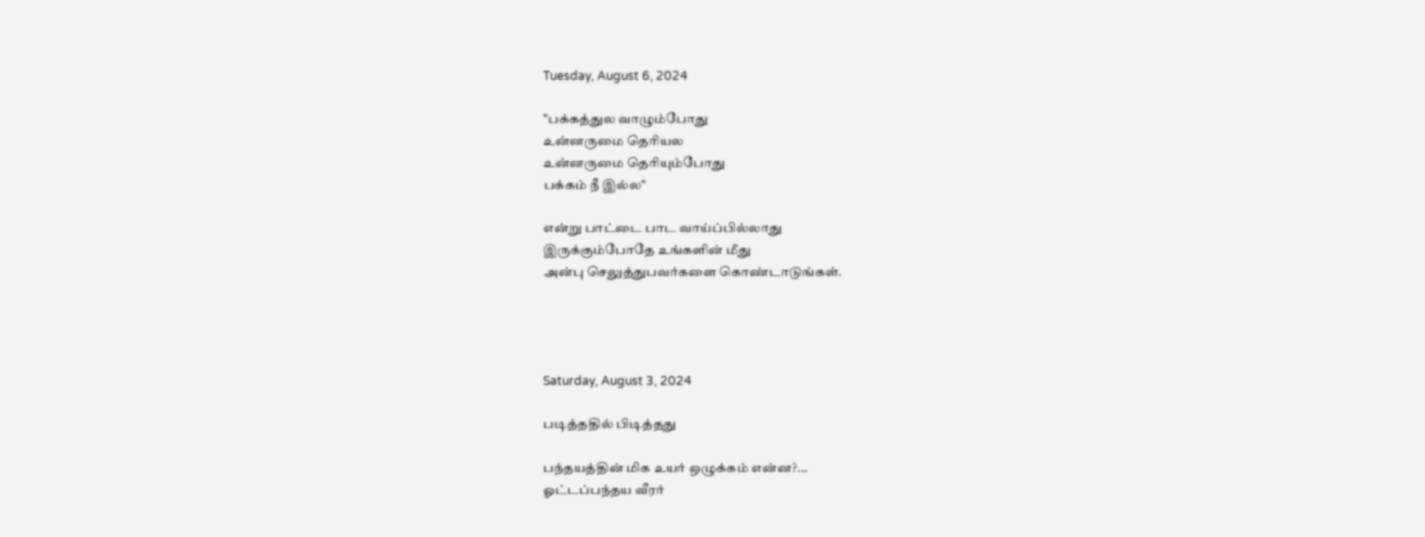Tuesday, August 6, 2024

"பக்கத்துல வாழும்போது
உன்னருமை தெரியல
உன்னருமை தெரியும்போது
பக்கம் நீ இல்ல"

என்று பாட்டை பாட வாய்ப்பில்லாது
இருக்கும்போதே உங்களின் மீது
அன்பு செலுத்துபவர்களை கொண்டாடுங்கள்.




Saturday, August 3, 2024

படித்ததில் பிடித்தது

பந்தயத்தின் மிக உயர் ஒழுக்கம் என்ன?...
ஓட்டப்பந்தய வீரர்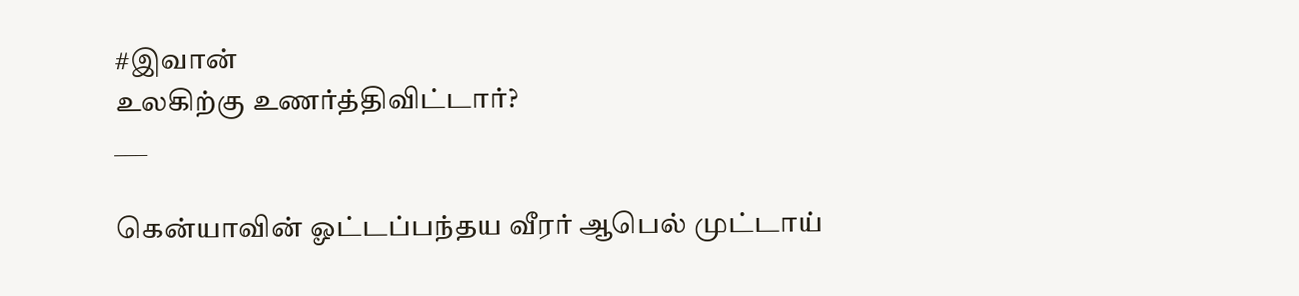#இவான்
உலகிற்கு உணர்த்திவிட்டார்?
___

கென்யாவின் ஓட்டப்பந்தய வீரர் ஆபெல் முட்டாய்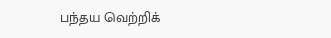பந்தய வெற்றிக்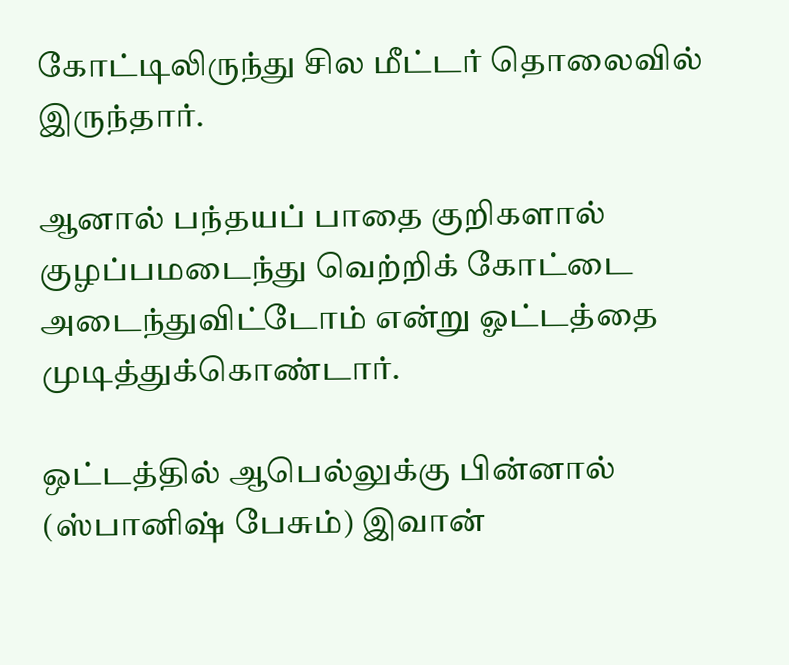கோட்டிலிருந்து சில மீட்டர் தொலைவில் இருந்தார்.

ஆனால் பந்தயப் பாதை குறிகளால் குழப்பமடைந்து வெற்றிக் கோட்டை அடைந்துவிட்டோம் என்று ஓட்டத்தை முடித்துக்கொண்டார்.

ஒட்டத்தில் ஆபெல்லுக்கு பின்னால் (ஸ்பானிஷ் பேசும்) இவான்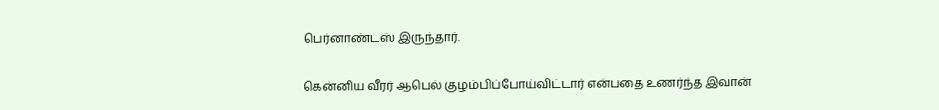பெர்னாண்டஸ் இருந்தார்.

கென்னிய வீரர் ஆபெல் குழம்பிப்போய்விட்டார் என்பதை உணர்ந்த இவான்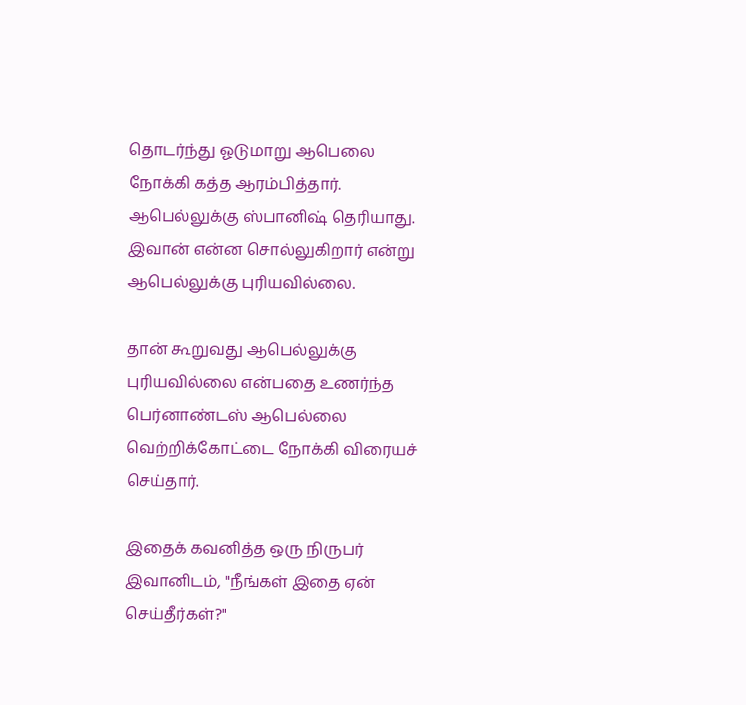தொடர்ந்து ஓடுமாறு ஆபெலை நோக்கி கத்த ஆரம்பித்தார். ஆபெல்லுக்கு ஸ்பானிஷ் தெரியாது. இவான் என்ன சொல்லுகிறார் என்று ஆபெல்லுக்கு புரியவில்லை.

தான் கூறுவது ஆபெல்லுக்கு புரியவில்லை என்பதை உணர்ந்த பெர்னாண்டஸ் ஆபெல்லை வெற்றிக்கோட்டை நோக்கி விரையச் செய்தார்.

இதைக் கவனித்த ஒரு நிருபர் இவானிடம், "நீங்கள் இதை ஏன் செய்தீர்கள்?"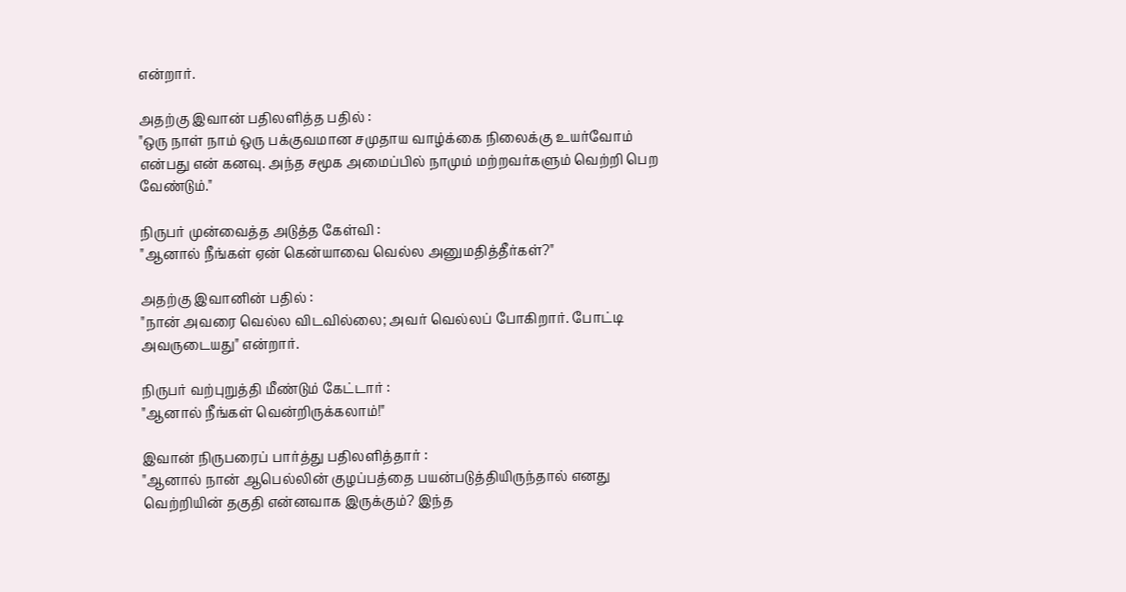என்றார்.

அதற்கு இவான் பதிலளித்த பதில் :
"ஒரு நாள் நாம் ஒரு பக்குவமான சமுதாய வாழ்க்கை நிலைக்கு உயர்வோம் என்பது என் கனவு. அந்த சமூக அமைப்பில் நாமும் மற்றவர்களும் வெற்றி பெற வேண்டும்."

நிருபர் முன்வைத்த அடுத்த கேள்வி :
"ஆனால் நீங்கள் ஏன் கென்யாவை வெல்ல அனுமதித்தீர்கள்?"

அதற்கு இவானின் பதில் :
"நான் அவரை வெல்ல விடவில்லை; அவர் வெல்லப் போகிறார். போட்டி அவருடையது" என்றார்.

நிருபர் வற்புறுத்தி மீண்டும் கேட்டார் :
"ஆனால் நீங்கள் வென்றிருக்கலாம்!"

இவான் நிருபரைப் பார்த்து பதிலளித்தார் :
"ஆனால் நான் ஆபெல்லின் குழப்பத்தை பயன்படுத்தியிருந்தால் எனது வெற்றியின் தகுதி என்னவாக இருக்கும்? இந்த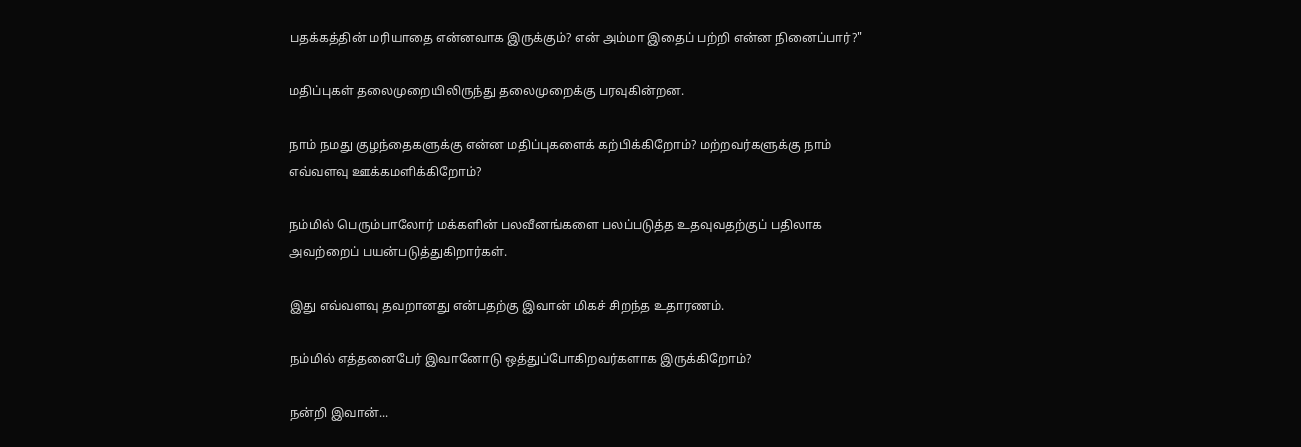பதக்கத்தின் மரியாதை என்னவாக இருக்கும்? என் அம்மா இதைப் பற்றி என்ன நினைப்பார்?"

மதிப்புகள் தலைமுறையிலிருந்து தலைமுறைக்கு பரவுகின்றன.

நாம் நமது குழந்தைகளுக்கு என்ன மதிப்புகளைக் கற்பிக்கிறோம்? மற்றவர்களுக்கு நாம் எவ்வளவு ஊக்கமளிக்கிறோம்?

நம்மில் பெரும்பாலோர் மக்களின் பலவீனங்களை பலப்படுத்த உதவுவதற்குப் பதிலாக அவற்றைப் பயன்படுத்துகிறார்கள்.

இது எவ்வளவு தவறானது என்பதற்கு இவான் மிகச் சிறந்த உதாரணம்.

நம்மில் எத்தனைபேர் இவானோடு ஒத்துப்போகிறவர்களாக இருக்கிறோம்?

நன்றி இவான்...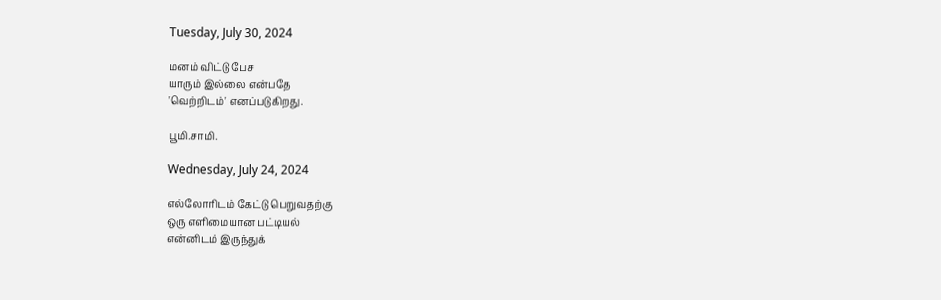Tuesday, July 30, 2024

மனம் விட்டு பேச
யாரும் இல்லை என்பதே
'வெற்றிடம்' எனப்படுகிறது.

பூமி.சாமி.

Wednesday, July 24, 2024

எல்லோரிடம் கேட்டு பெறுவதற்கு
ஒரு எளிமையான பட்டியல்
என்னிடம் இருந்துக்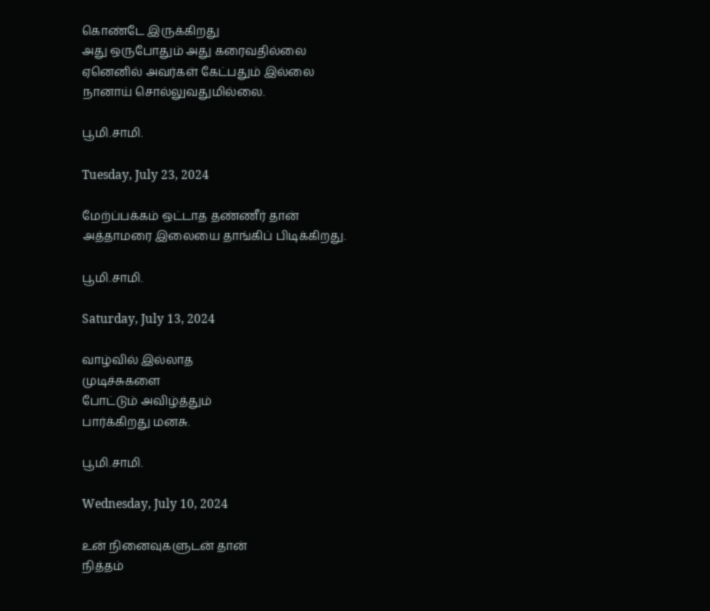கொண்டே இருக்கிறது
அது ஒருபோதும் அது கரைவதில்லை
ஏனெனில் அவர்கள் கேட்பதும் இல்லை
நானாய் சொல்லுவதுமில்லை.

பூமி.சாமி.

Tuesday, July 23, 2024

மேற்ப்பக்கம் ஒட்டாத தண்ணீர் தான்
அத்தாமரை இலையை தாங்கிப் பிடிக்கிறது.

பூமி.சாமி.

Saturday, July 13, 2024

வாழ்வில் இல்லாத
முடிச்சுகளை
போட்டும் அவிழ்த்தும்
பார்க்கிறது மனசு.

பூமி.சாமி.

Wednesday, July 10, 2024

உன் நினைவுகளுடன் தான்
நித்தம்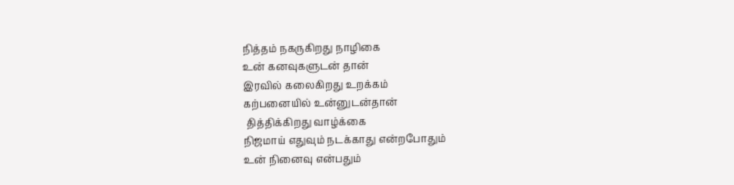நித்தம் நகருகிறது நாழிகை
உன் கனவுகளுடன் தான்
இரவில் கலைகிறது உறக்கம்
கற்பனையில் உன்னுடன்தான்
 தித்திக்கிறது வாழ்க்கை
நிஜமாய் எதுவும் நடக்காது என்றபோதும்
உன் நினைவு என்பதும்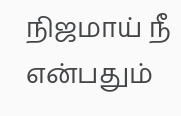நிஜமாய் நீ என்பதும்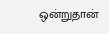ஒன்றுதான்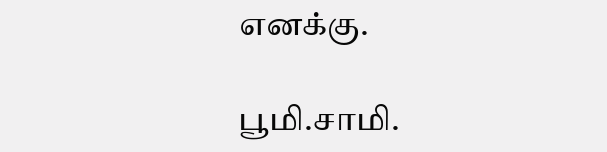எனக்கு.

பூமி.சாமி.